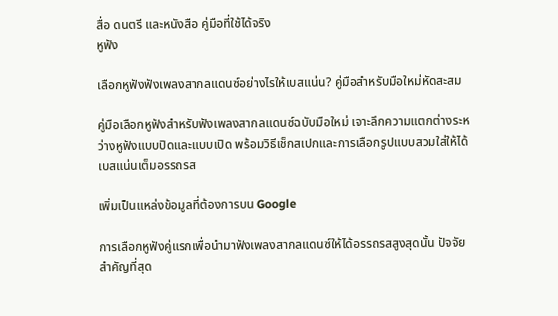สื่อ ดนตรี และหนังสือ คู่มือที่ใช้ได้จริง
หูฟัง

เลือกหูฟังฟังเพลงสากลแดนซ์อย่างไรให้เบสแน่น? คู่มือสำหรับมือใหม่หัดสะสม

คู่มือเลือกหูฟังสำหรับฟังเพลงสากลแดนซ์ฉบับมือใหม่ เจาะลึกความแตกต่างระหว่างหูฟังแบบปิดและแบบเปิด พร้อมวิธีเช็กสเปกและการเลือกรูปแบบสวมใส่ให้ได้เบสแน่นเต็มอรรถรส

เพิ่มเป็นแหล่งข้อมูลที่ต้องการบน Google

การเลือกหูฟังคู่แรกเพื่อนำมาฟังเพลงสากลแดนซ์ให้ได้อรรถรสสูงสุดนั้น ปัจจัยสำคัญที่สุด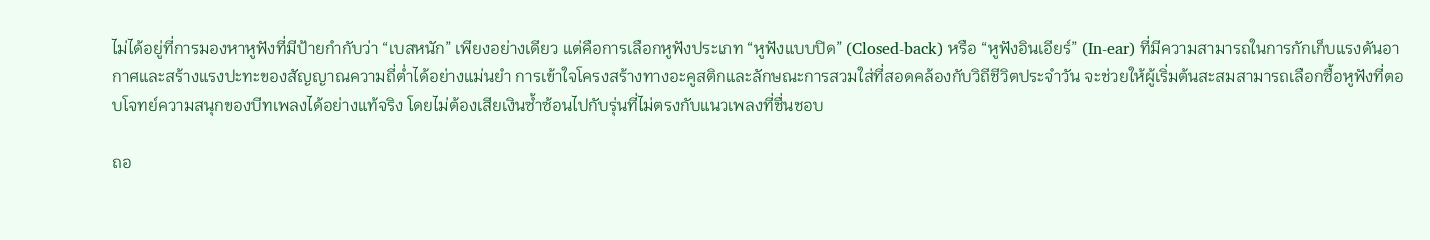ไม่ได้อยู่ที่การมองหาหูฟังที่มีป้ายกำกับว่า “เบสหนัก” เพียงอย่างเดียว แต่คือการเลือกหูฟังประเภท “หูฟังแบบปิด” (Closed-back) หรือ “หูฟังอินเอียร์” (In-ear) ที่มีความสามารถในการกักเก็บแรงดันอากาศและสร้างแรงปะทะของสัญญาณความถี่ต่ำได้อย่างแม่นยำ การเข้าใจโครงสร้างทางอะคูสติกและลักษณะการสวมใส่ที่สอดคล้องกับวิถีชีวิตประจำวัน จะช่วยให้ผู้เริ่มต้นสะสมสามารถเลือกซื้อหูฟังที่ตอบโจทย์ความสนุกของบีทเพลงได้อย่างแท้จริง โดยไม่ต้องเสียเงินซ้ำซ้อนไปกับรุ่นที่ไม่ตรงกับแนวเพลงที่ชื่นชอบ

ถอ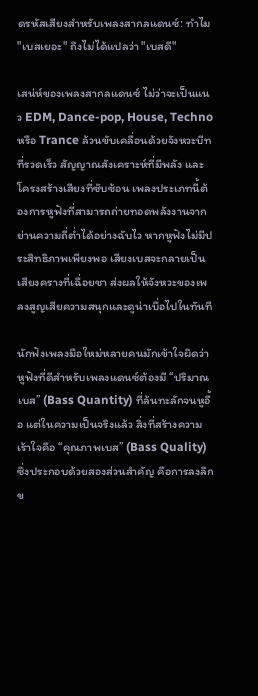ดรหัสเสียงสำหรับเพลงสากลแดนซ์: ทำไม "เบสเยอะ" ถึงไม่ได้แปลว่า "เบสดี"

เสน่ห์ของเพลงสากลแดนซ์ ไม่ว่าจะเป็นแนว EDM, Dance-pop, House, Techno หรือ Trance ล้วนขับเคลื่อนด้วยจังหวะบีทที่รวดเร็ว สัญญาณสังเคราะห์ที่มีพลัง และโครงสร้างเสียงที่ซับซ้อน เพลงประเภทนี้ต้องการหูฟังที่สามารถถ่ายทอดพลังงานจากย่านความถี่ต่ำได้อย่างฉับไว หากหูฟังไม่มีประสิทธิภาพเพียงพอ เสียงเบสจะกลายเป็นเสียงครางที่เฉื่อยชา ส่งผลให้จังหวะของเพลงสูญเสียความสนุกและดูน่าเบื่อไปในทันที

นักฟังเพลงมือใหม่หลายคนมักเข้าใจผิดว่า หูฟังที่ดีสำหรับเพลงแดนซ์ต้องมี “ปริมาณเบส” (Bass Quantity) ที่ล้นทะลักจนหูอื้อ แต่ในความเป็นจริงแล้ว สิ่งที่สร้างความเร้าใจคือ “คุณภาพเบส” (Bass Quality) ซึ่งประกอบด้วยสองส่วนสำคัญ คือการลงลึกข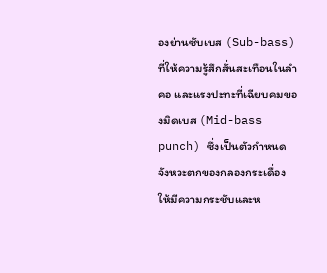องย่านซับเบส (Sub-bass) ที่ให้ความรู้สึกสั่นสะเทือนในลำคอ และแรงปะทะที่เฉียบคมของมิดเบส (Mid-bass punch) ซึ่งเป็นตัวกำหนดจังหวะตกของกลองกระเดื่องให้มีความกระชับและห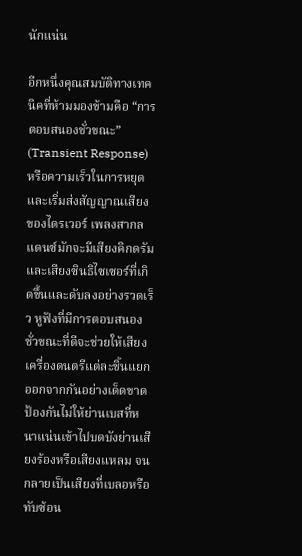นักแน่น

อีกหนึ่งคุณสมบัติทางเทคนิคที่ห้ามมองข้ามคือ “การตอบสนองชั่วขณะ” (Transient Response) หรือความเร็วในการหยุดและเริ่มส่งสัญญาณเสียงของไดรเวอร์ เพลงสากลแดนซ์มักจะมีเสียงคิกดรัมและเสียงซินธิไซเซอร์ที่เกิดขึ้นและดับลงอย่างรวดเร็ว หูฟังที่มีการตอบสนองชั่วขณะที่ดีจะช่วยให้เสียงเครื่องดนตรีแต่ละชิ้นแยกออกจากกันอย่างเด็ดขาด ป้องกันไม่ให้ย่านเบสที่หนาแน่นเข้าไปบดบังย่านเสียงร้องหรือเสียงแหลม จนกลายเป็นเสียงที่เบลอหรือทับซ้อน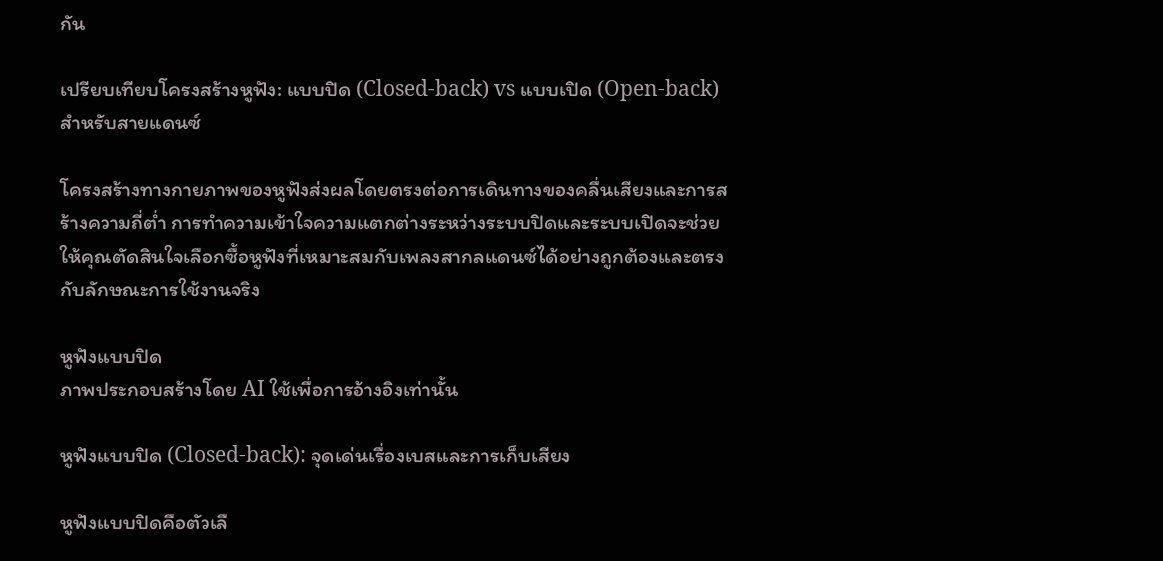กัน

เปรียบเทียบโครงสร้างหูฟัง: แบบปิด (Closed-back) vs แบบเปิด (Open-back) สำหรับสายแดนซ์

โครงสร้างทางกายภาพของหูฟังส่งผลโดยตรงต่อการเดินทางของคลื่นเสียงและการสร้างความถี่ต่ำ การทำความเข้าใจความแตกต่างระหว่างระบบปิดและระบบเปิดจะช่วยให้คุณตัดสินใจเลือกซื้อหูฟังที่เหมาะสมกับเพลงสากลแดนซ์ได้อย่างถูกต้องและตรงกับลักษณะการใช้งานจริง

หูฟังแบบปิด
ภาพประกอบสร้างโดย AI ใช้เพื่อการอ้างอิงเท่านั้น

หูฟังแบบปิด (Closed-back): จุดเด่นเรื่องเบสและการเก็บเสียง

หูฟังแบบปิดคือตัวเลื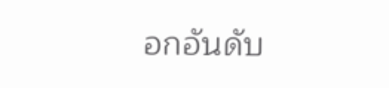อกอันดับ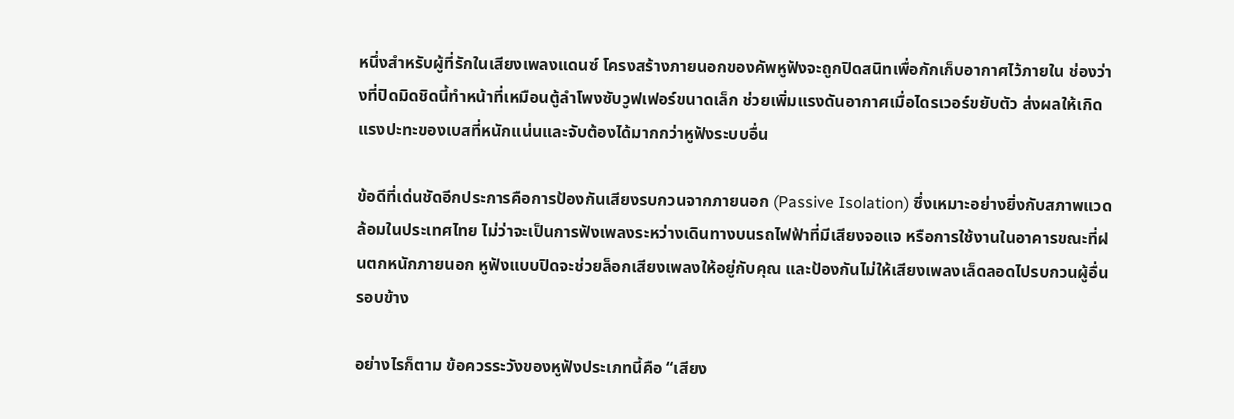หนึ่งสำหรับผู้ที่รักในเสียงเพลงแดนซ์ โครงสร้างภายนอกของคัพหูฟังจะถูกปิดสนิทเพื่อกักเก็บอากาศไว้ภายใน ช่องว่างที่ปิดมิดชิดนี้ทำหน้าที่เหมือนตู้ลำโพงซับวูฟเฟอร์ขนาดเล็ก ช่วยเพิ่มแรงดันอากาศเมื่อไดรเวอร์ขยับตัว ส่งผลให้เกิดแรงปะทะของเบสที่หนักแน่นและจับต้องได้มากกว่าหูฟังระบบอื่น

ข้อดีที่เด่นชัดอีกประการคือการป้องกันเสียงรบกวนจากภายนอก (Passive Isolation) ซึ่งเหมาะอย่างยิ่งกับสภาพแวดล้อมในประเทศไทย ไม่ว่าจะเป็นการฟังเพลงระหว่างเดินทางบนรถไฟฟ้าที่มีเสียงจอแจ หรือการใช้งานในอาคารขณะที่ฝนตกหนักภายนอก หูฟังแบบปิดจะช่วยล็อกเสียงเพลงให้อยู่กับคุณ และป้องกันไม่ให้เสียงเพลงเล็ดลอดไปรบกวนผู้อื่นรอบข้าง

อย่างไรก็ตาม ข้อควรระวังของหูฟังประเภทนี้คือ “เสียง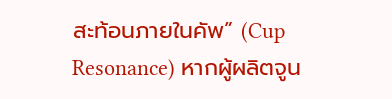สะท้อนภายในคัพ” (Cup Resonance) หากผู้ผลิตจูน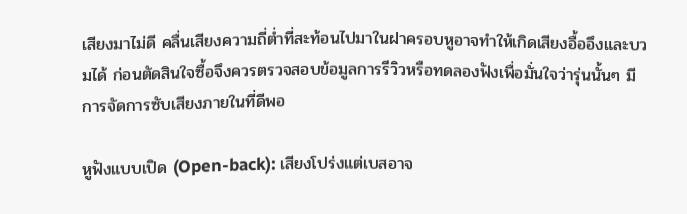เสียงมาไม่ดี คลื่นเสียงความถี่ต่ำที่สะท้อนไปมาในฝาครอบหูอาจทำให้เกิดเสียงอื้ออึงและบวมได้ ก่อนตัดสินใจซื้อจึงควรตรวจสอบข้อมูลการรีวิวหรือทดลองฟังเพื่อมั่นใจว่ารุ่นนั้นๆ มีการจัดการซับเสียงภายในที่ดีพอ

หูฟังแบบเปิด (Open-back): เสียงโปร่งแต่เบสอาจ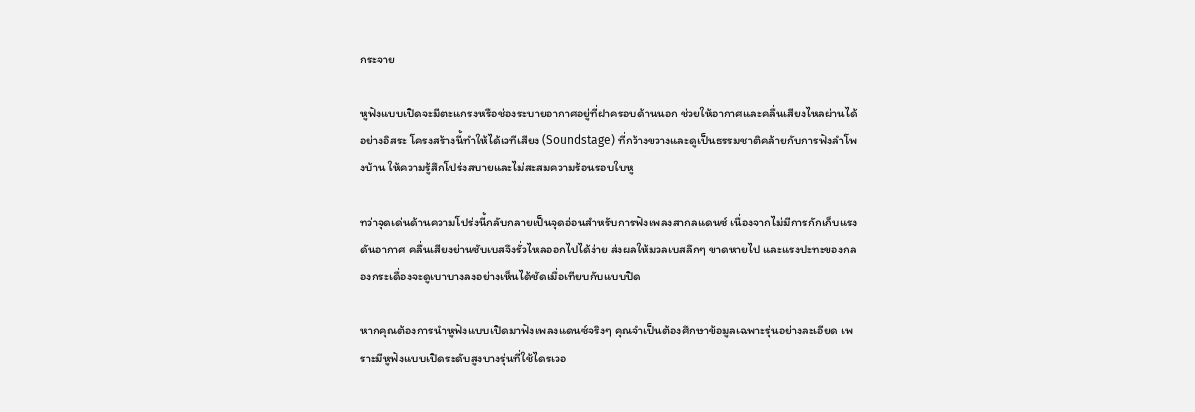กระจาย

หูฟังแบบเปิดจะมีตะแกรงหรือช่องระบายอากาศอยู่ที่ฝาครอบด้านนอก ช่วยให้อากาศและคลื่นเสียงไหลผ่านได้อย่างอิสระ โครงสร้างนี้ทำให้ได้เวทีเสียง (Soundstage) ที่กว้างขวางและดูเป็นธรรมชาติคล้ายกับการฟังลำโพงบ้าน ให้ความรู้สึกโปร่งสบายและไม่สะสมความร้อนรอบใบหู

ทว่าจุดเด่นด้านความโปร่งนี้กลับกลายเป็นจุดอ่อนสำหรับการฟังเพลงสากลแดนซ์ เนื่องจากไม่มีการกักเก็บแรงดันอากาศ คลื่นเสียงย่านซับเบสจึงรั่วไหลออกไปได้ง่าย ส่งผลให้มวลเบสลึกๆ ขาดหายไป และแรงปะทะของกลองกระเดื่องจะดูเบาบางลงอย่างเห็นได้ชัดเมื่อเทียบกับแบบปิด

หากคุณต้องการนำหูฟังแบบเปิดมาฟังเพลงแดนซ์จริงๆ คุณจำเป็นต้องศึกษาข้อมูลเฉพาะรุ่นอย่างละเอียด เพราะมีหูฟังแบบเปิดระดับสูงบางรุ่นที่ใช้ไดรเวอ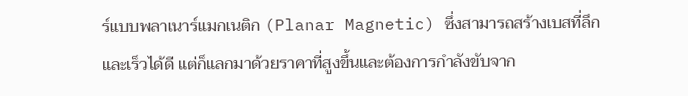ร์แบบพลาเนาร์แมกเนติก (Planar Magnetic) ซึ่งสามารถสร้างเบสที่ลึกและเร็วได้ดี แต่ก็แลกมาด้วยราคาที่สูงขึ้นและต้องการกำลังขับจาก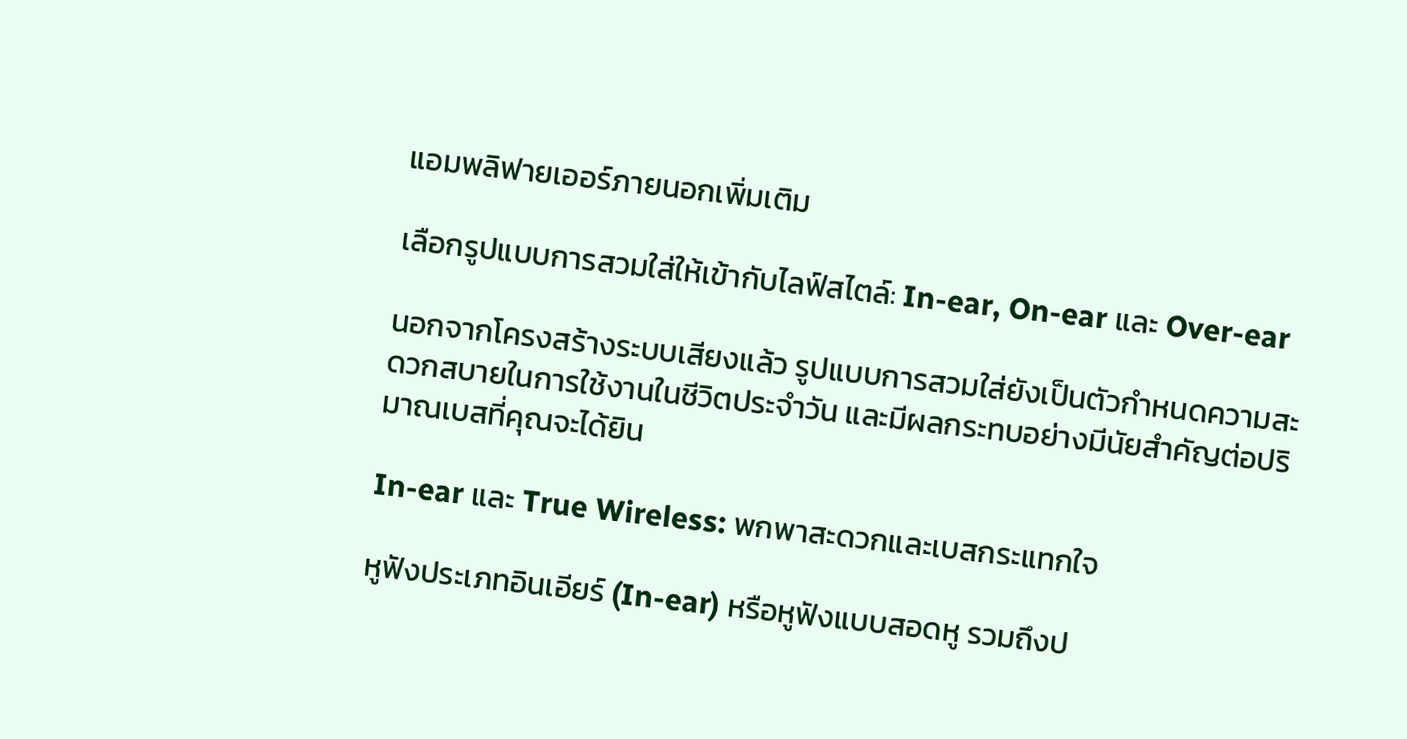แอมพลิฟายเออร์ภายนอกเพิ่มเติม

เลือกรูปแบบการสวมใส่ให้เข้ากับไลฟ์สไตล์: In-ear, On-ear และ Over-ear

นอกจากโครงสร้างระบบเสียงแล้ว รูปแบบการสวมใส่ยังเป็นตัวกำหนดความสะดวกสบายในการใช้งานในชีวิตประจำวัน และมีผลกระทบอย่างมีนัยสำคัญต่อปริมาณเบสที่คุณจะได้ยิน

In-ear และ True Wireless: พกพาสะดวกและเบสกระแทกใจ

หูฟังประเภทอินเอียร์ (In-ear) หรือหูฟังแบบสอดหู รวมถึงป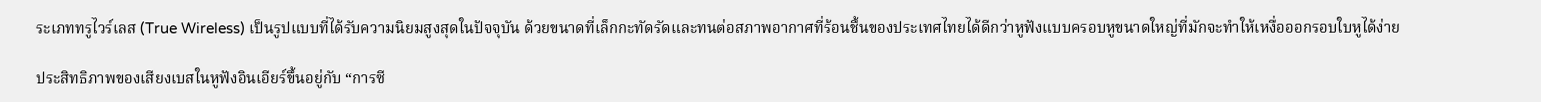ระเภททรูไวร์เลส (True Wireless) เป็นรูปแบบที่ได้รับความนิยมสูงสุดในปัจจุบัน ด้วยขนาดที่เล็กกะทัดรัดและทนต่อสภาพอากาศที่ร้อนชื้นของประเทศไทยได้ดีกว่าหูฟังแบบครอบหูขนาดใหญ่ที่มักจะทำให้เหงื่อออกรอบใบหูได้ง่าย

ประสิทธิภาพของเสียงเบสในหูฟังอินเอียร์ขึ้นอยู่กับ “การซี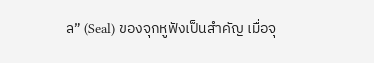ล” (Seal) ของจุกหูฟังเป็นสำคัญ เมื่อจุ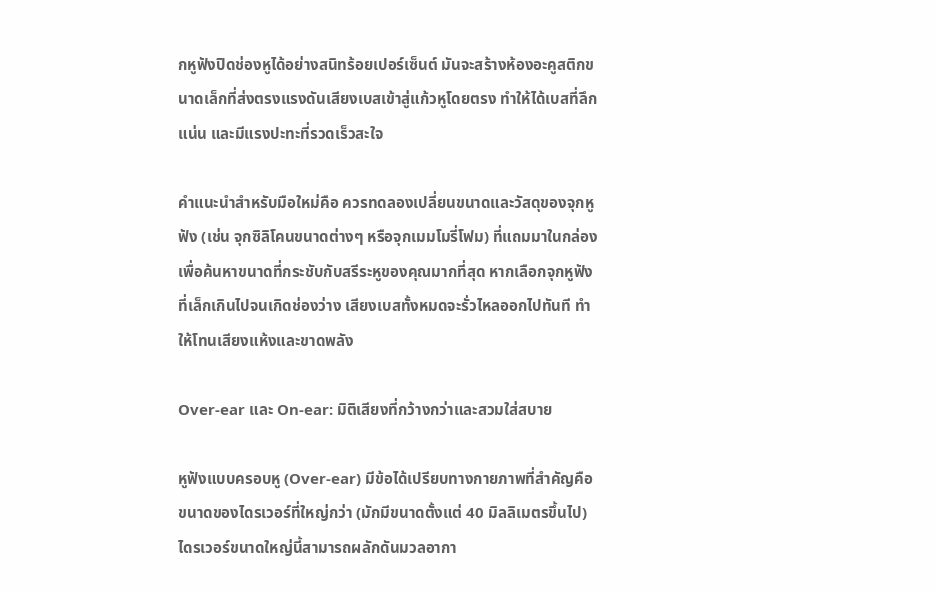กหูฟังปิดช่องหูได้อย่างสนิทร้อยเปอร์เซ็นต์ มันจะสร้างห้องอะคูสติกขนาดเล็กที่ส่งตรงแรงดันเสียงเบสเข้าสู่แก้วหูโดยตรง ทำให้ได้เบสที่ลึก แน่น และมีแรงปะทะที่รวดเร็วสะใจ

คำแนะนำสำหรับมือใหม่คือ ควรทดลองเปลี่ยนขนาดและวัสดุของจุกหูฟัง (เช่น จุกซิลิโคนขนาดต่างๆ หรือจุกเมมโมรี่โฟม) ที่แถมมาในกล่อง เพื่อค้นหาขนาดที่กระชับกับสรีระหูของคุณมากที่สุด หากเลือกจุกหูฟังที่เล็กเกินไปจนเกิดช่องว่าง เสียงเบสทั้งหมดจะรั่วไหลออกไปทันที ทำให้โทนเสียงแห้งและขาดพลัง

Over-ear และ On-ear: มิติเสียงที่กว้างกว่าและสวมใส่สบาย

หูฟังแบบครอบหู (Over-ear) มีข้อได้เปรียบทางกายภาพที่สำคัญคือ ขนาดของไดรเวอร์ที่ใหญ่กว่า (มักมีขนาดตั้งแต่ 40 มิลลิเมตรขึ้นไป) ไดรเวอร์ขนาดใหญ่นี้สามารถผลักดันมวลอากา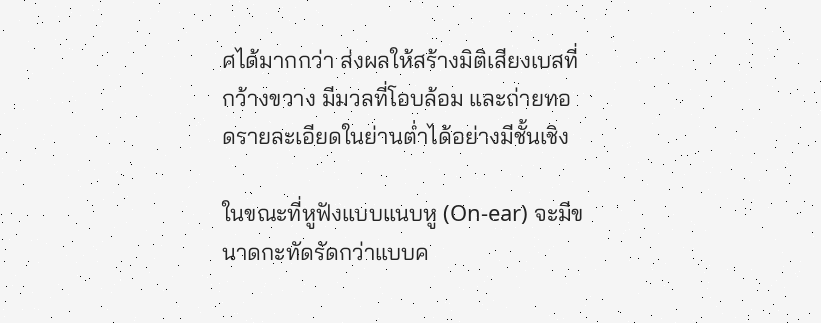ศได้มากกว่า ส่งผลให้สร้างมิติเสียงเบสที่กว้างขวาง มีมวลที่โอบล้อม และถ่ายทอดรายละเอียดในย่านต่ำได้อย่างมีชั้นเชิง

ในขณะที่หูฟังแบบแนบหู (On-ear) จะมีขนาดกะทัดรัดกว่าแบบค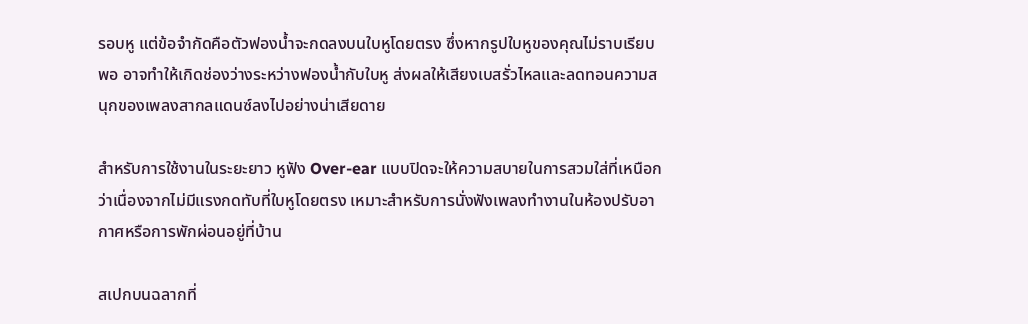รอบหู แต่ข้อจำกัดคือตัวฟองน้ำจะกดลงบนใบหูโดยตรง ซึ่งหากรูปใบหูของคุณไม่ราบเรียบพอ อาจทำให้เกิดช่องว่างระหว่างฟองน้ำกับใบหู ส่งผลให้เสียงเบสรั่วไหลและลดทอนความสนุกของเพลงสากลแดนซ์ลงไปอย่างน่าเสียดาย

สำหรับการใช้งานในระยะยาว หูฟัง Over-ear แบบปิดจะให้ความสบายในการสวมใส่ที่เหนือกว่าเนื่องจากไม่มีแรงกดทับที่ใบหูโดยตรง เหมาะสำหรับการนั่งฟังเพลงทำงานในห้องปรับอากาศหรือการพักผ่อนอยู่ที่บ้าน

สเปกบนฉลากที่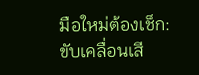มือใหม่ต้องเช็ก: ขับเคลื่อนเสี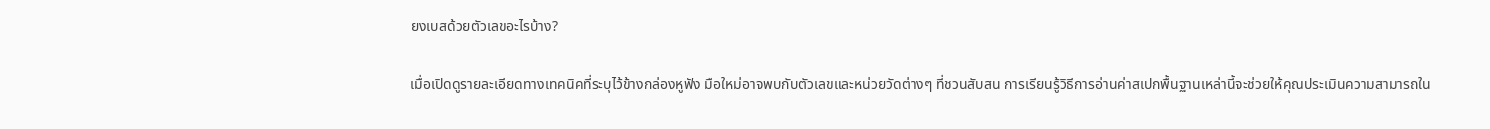ยงเบสด้วยตัวเลขอะไรบ้าง?

เมื่อเปิดดูรายละเอียดทางเทคนิคที่ระบุไว้ข้างกล่องหูฟัง มือใหม่อาจพบกับตัวเลขและหน่วยวัดต่างๆ ที่ชวนสับสน การเรียนรู้วิธีการอ่านค่าสเปกพื้นฐานเหล่านี้จะช่วยให้คุณประเมินความสามารถใน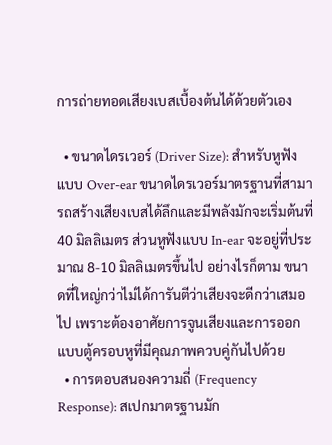การถ่ายทอดเสียงเบสเบื้องต้นได้ด้วยตัวเอง

  • ขนาดไดรเวอร์ (Driver Size): สำหรับหูฟังแบบ Over-ear ขนาดไดรเวอร์มาตรฐานที่สามารถสร้างเสียงเบสได้ลึกและมีพลังมักจะเริ่มต้นที่ 40 มิลลิเมตร ส่วนหูฟังแบบ In-ear จะอยู่ที่ประมาณ 8-10 มิลลิเมตรขึ้นไป อย่างไรก็ตาม ขนาดที่ใหญ่กว่าไม่ได้การันตีว่าเสียงจะดีกว่าเสมอไป เพราะต้องอาศัยการจูนเสียงและการออกแบบตู้ครอบหูที่มีคุณภาพควบคู่กันไปด้วย
  • การตอบสนองความถี่ (Frequency Response): สเปกมาตรฐานมัก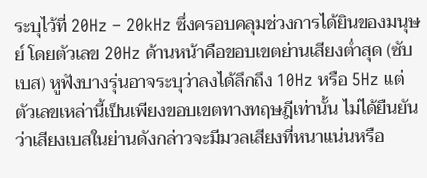ระบุไว้ที่ 20Hz – 20kHz ซึ่งครอบคลุมช่วงการได้ยินของมนุษย์ โดยตัวเลข 20Hz ด้านหน้าคือขอบเขตย่านเสียงต่ำสุด (ซับเบส) หูฟังบางรุ่นอาจระบุว่าลงได้ลึกถึง 10Hz หรือ 5Hz แต่ตัวเลขเหล่านี้เป็นเพียงขอบเขตทางทฤษฎีเท่านั้น ไม่ได้ยืนยันว่าเสียงเบสในย่านดังกล่าวจะมีมวลเสียงที่หนาแน่นหรือ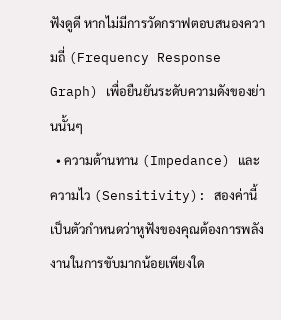ฟังดูดี หากไม่มีการวัดกราฟตอบสนองความถี่ (Frequency Response Graph) เพื่อยืนยันระดับความดังของย่านนั้นๆ
  • ความต้านทาน (Impedance) และความไว (Sensitivity): สองค่านี้เป็นตัวกำหนดว่าหูฟังของคุณต้องการพลังงานในการขับมากน้อยเพียงใด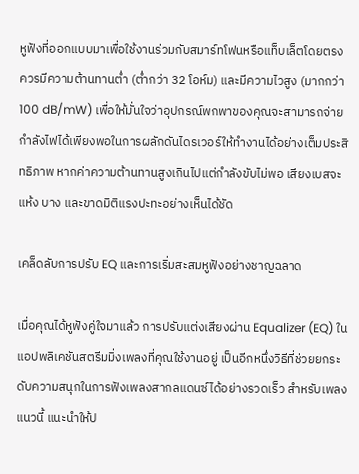หูฟังที่ออกแบบมาเพื่อใช้งานร่วมกับสมาร์ทโฟนหรือแท็บเล็ตโดยตรง ควรมีความต้านทานต่ำ (ต่ำกว่า 32 โอห์ม) และมีความไวสูง (มากกว่า 100 dB/mW) เพื่อให้มั่นใจว่าอุปกรณ์พกพาของคุณจะสามารถจ่ายกำลังไฟได้เพียงพอในการผลักดันไดรเวอร์ให้ทำงานได้อย่างเต็มประสิทธิภาพ หากค่าความต้านทานสูงเกินไปแต่กำลังขับไม่พอ เสียงเบสจะแห้ง บาง และขาดมิติแรงปะทะอย่างเห็นได้ชัด

เคล็ดลับการปรับ EQ และการเริ่มสะสมหูฟังอย่างชาญฉลาด

เมื่อคุณได้หูฟังคู่ใจมาแล้ว การปรับแต่งเสียงผ่าน Equalizer (EQ) ในแอปพลิเคชันสตรีมมิ่งเพลงที่คุณใช้งานอยู่ เป็นอีกหนึ่งวิธีที่ช่วยยกระดับความสนุกในการฟังเพลงสากลแดนซ์ได้อย่างรวดเร็ว สำหรับเพลงแนวนี้ แนะนำให้ป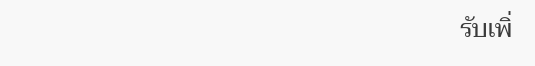รับเพิ่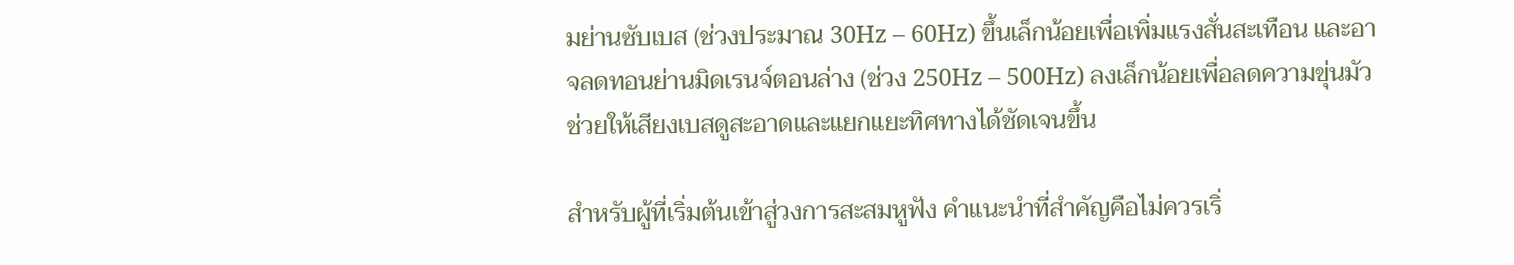มย่านซับเบส (ช่วงประมาณ 30Hz – 60Hz) ขึ้นเล็กน้อยเพื่อเพิ่มแรงสั่นสะเทือน และอาจลดทอนย่านมิดเรนจ์ตอนล่าง (ช่วง 250Hz – 500Hz) ลงเล็กน้อยเพื่อลดความขุ่นมัว ช่วยให้เสียงเบสดูสะอาดและแยกแยะทิศทางได้ชัดเจนขึ้น

สำหรับผู้ที่เริ่มต้นเข้าสู่วงการสะสมหูฟัง คำแนะนำที่สำคัญคือไม่ควรเริ่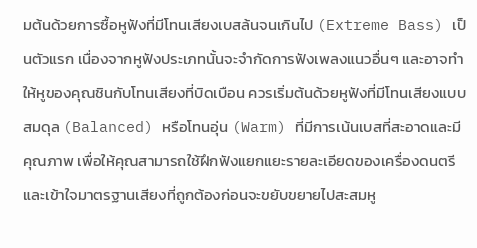มต้นด้วยการซื้อหูฟังที่มีโทนเสียงเบสล้นจนเกินไป (Extreme Bass) เป็นตัวแรก เนื่องจากหูฟังประเภทนั้นจะจำกัดการฟังเพลงแนวอื่นๆ และอาจทำให้หูของคุณชินกับโทนเสียงที่บิดเบือน ควรเริ่มต้นด้วยหูฟังที่มีโทนเสียงแบบสมดุล (Balanced) หรือโทนอุ่น (Warm) ที่มีการเน้นเบสที่สะอาดและมีคุณภาพ เพื่อให้คุณสามารถใช้ฝึกฟังแยกแยะรายละเอียดของเครื่องดนตรี และเข้าใจมาตรฐานเสียงที่ถูกต้องก่อนจะขยับขยายไปสะสมหู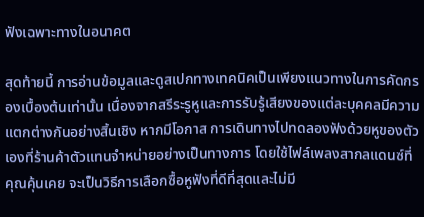ฟังเฉพาะทางในอนาคต

สุดท้ายนี้ การอ่านข้อมูลและดูสเปกทางเทคนิคเป็นเพียงแนวทางในการคัดกรองเบื้องต้นเท่านั้น เนื่องจากสรีระรูหูและการรับรู้เสียงของแต่ละบุคคลมีความแตกต่างกันอย่างสิ้นเชิง หากมีโอกาส การเดินทางไปทดลองฟังด้วยหูของตัวเองที่ร้านค้าตัวแทนจำหน่ายอย่างเป็นทางการ โดยใช้ไฟล์เพลงสากลแดนซ์ที่คุณคุ้นเคย จะเป็นวิธีการเลือกซื้อหูฟังที่ดีที่สุดและไม่มี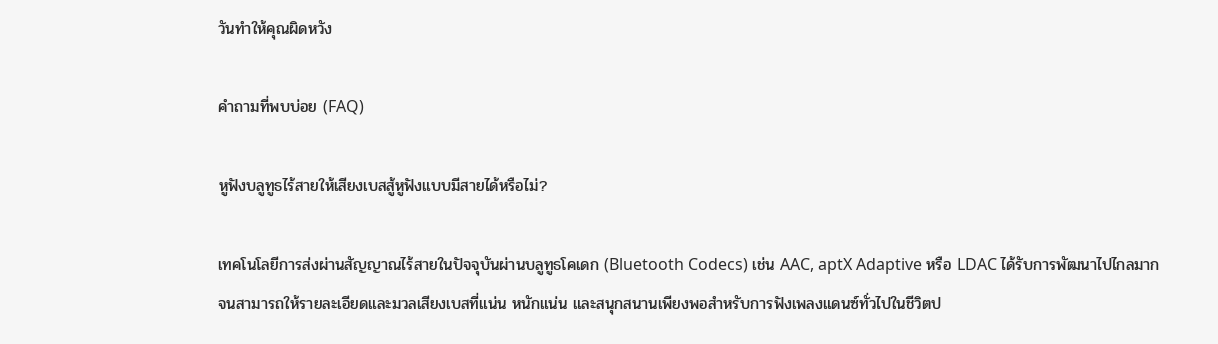วันทำให้คุณผิดหวัง

คำถามที่พบบ่อย (FAQ)

หูฟังบลูทูธไร้สายให้เสียงเบสสู้หูฟังแบบมีสายได้หรือไม่?

เทคโนโลยีการส่งผ่านสัญญาณไร้สายในปัจจุบันผ่านบลูทูธโคเดก (Bluetooth Codecs) เช่น AAC, aptX Adaptive หรือ LDAC ได้รับการพัฒนาไปไกลมากจนสามารถให้รายละเอียดและมวลเสียงเบสที่แน่น หนักแน่น และสนุกสนานเพียงพอสำหรับการฟังเพลงแดนซ์ทั่วไปในชีวิตป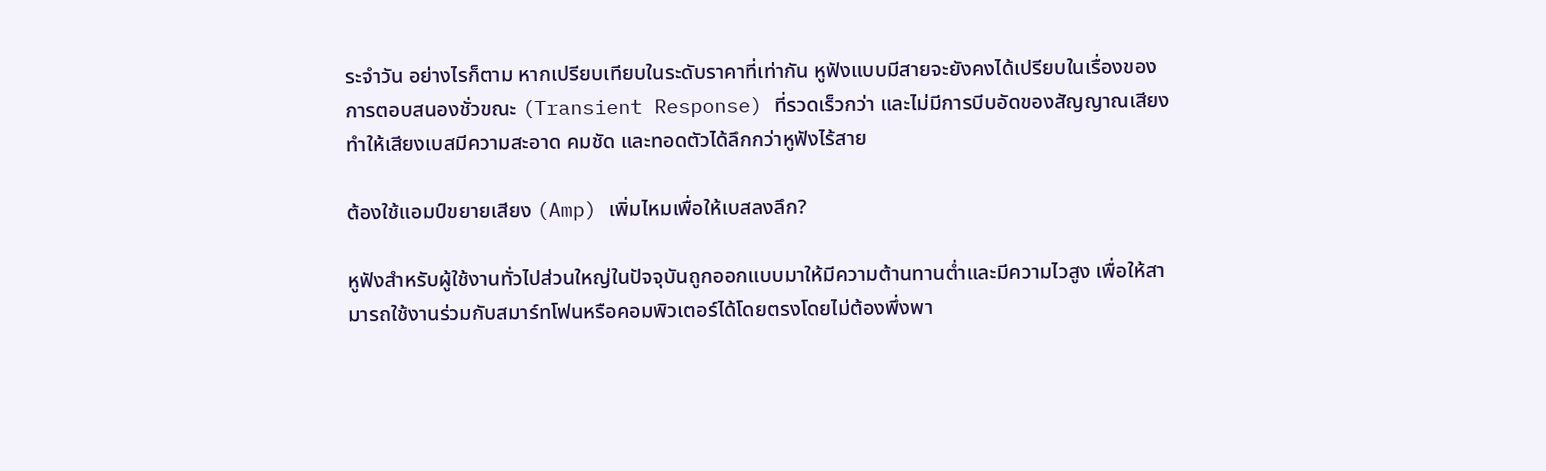ระจำวัน อย่างไรก็ตาม หากเปรียบเทียบในระดับราคาที่เท่ากัน หูฟังแบบมีสายจะยังคงได้เปรียบในเรื่องของการตอบสนองชั่วขณะ (Transient Response) ที่รวดเร็วกว่า และไม่มีการบีบอัดของสัญญาณเสียง ทำให้เสียงเบสมีความสะอาด คมชัด และทอดตัวได้ลึกกว่าหูฟังไร้สาย

ต้องใช้แอมป์ขยายเสียง (Amp) เพิ่มไหมเพื่อให้เบสลงลึก?

หูฟังสำหรับผู้ใช้งานทั่วไปส่วนใหญ่ในปัจจุบันถูกออกแบบมาให้มีความต้านทานต่ำและมีความไวสูง เพื่อให้สามารถใช้งานร่วมกับสมาร์ทโฟนหรือคอมพิวเตอร์ได้โดยตรงโดยไม่ต้องพึ่งพา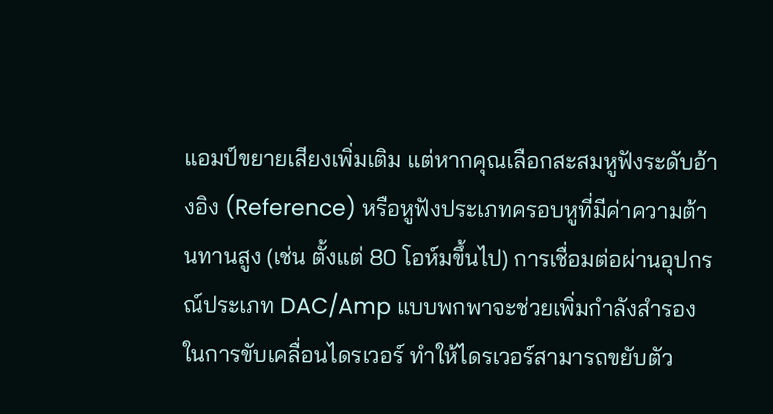แอมป์ขยายเสียงเพิ่มเติม แต่หากคุณเลือกสะสมหูฟังระดับอ้างอิง (Reference) หรือหูฟังประเภทครอบหูที่มีค่าความต้านทานสูง (เช่น ตั้งแต่ 80 โอห์มขึ้นไป) การเชื่อมต่อผ่านอุปกรณ์ประเภท DAC/Amp แบบพกพาจะช่วยเพิ่มกำลังสำรองในการขับเคลื่อนไดรเวอร์ ทำให้ไดรเวอร์สามารถขยับตัว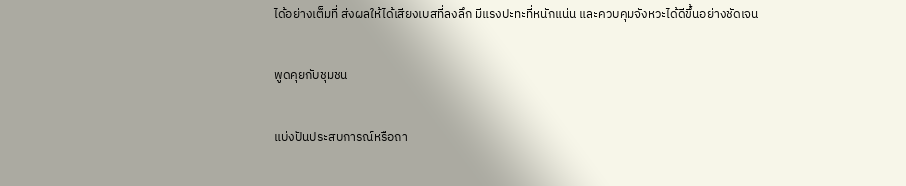ได้อย่างเต็มที่ ส่งผลให้ได้เสียงเบสที่ลงลึก มีแรงปะทะที่หนักแน่น และควบคุมจังหวะได้ดีขึ้นอย่างชัดเจน

พูดคุยกับชุมชน

แบ่งปันประสบการณ์หรือถา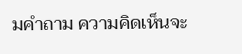มคำถาม ความคิดเห็นจะ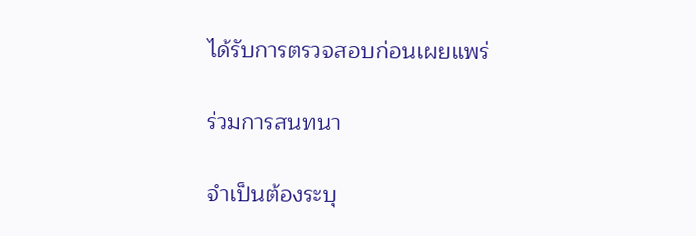ได้รับการตรวจสอบก่อนเผยแพร่

ร่วมการสนทนา

จำเป็นต้องระบุ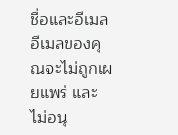ชื่อและอีเมล อีเมลของคุณจะไม่ถูกเผยแพร่ และไม่อนุ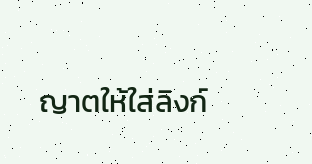ญาตให้ใส่ลิงก์